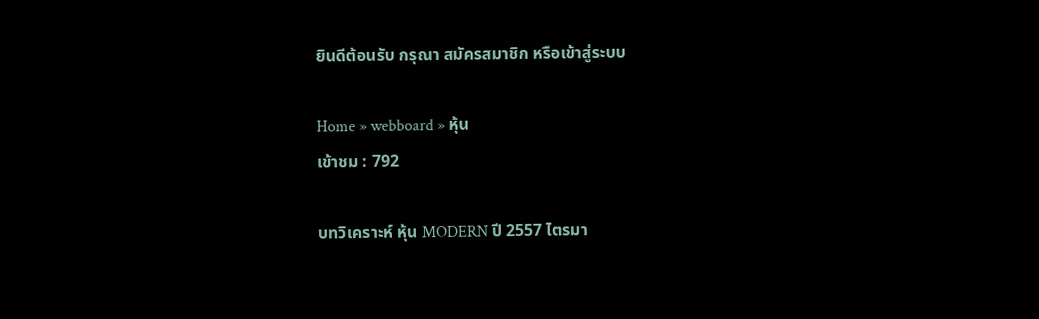ยินดีต้อนรับ กรุณา สมัครสมาชิก หรือเข้าสู่ระบบ

Home » webboard » หุ้น
เข้าชม : 792

บทวิเคราะห์ หุ้น MODERN ปี 2557 ไตรมา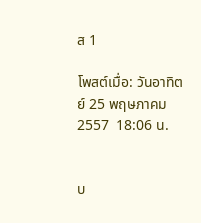ส 1

โพสต์เมื่อ: วันอาทิตย์ 25 พฤษภาคม 2557  18:06 น.


บ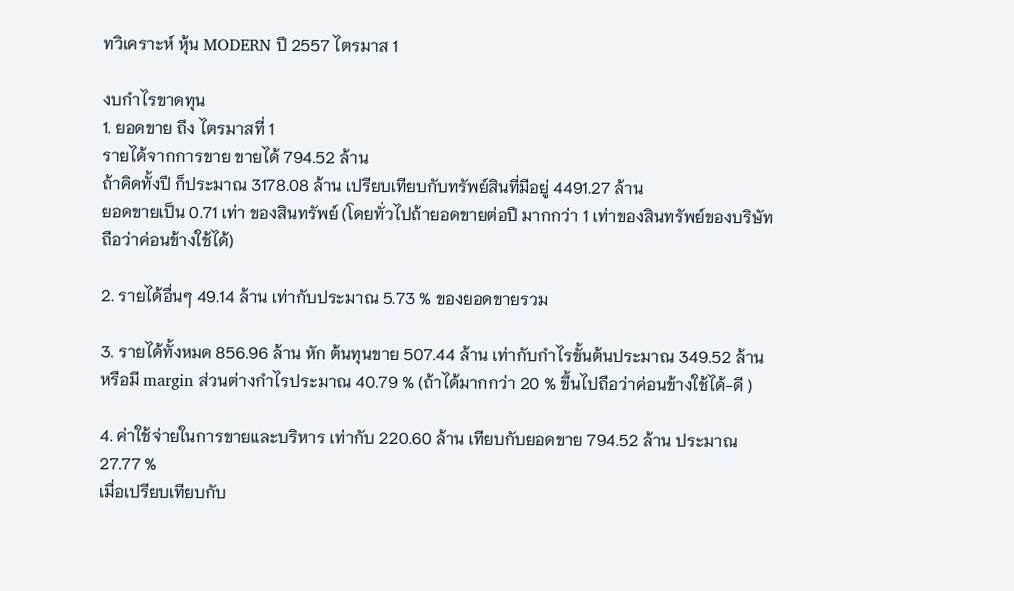ทวิเคราะห์ หุ้น MODERN ปี 2557 ไตรมาส 1

งบกำไรขาดทุน
1. ยอดขาย ถึง ไตรมาสที่ 1
รายได้จากการขาย ขายได้ 794.52 ล้าน
ถ้าคิดทั้งปี ก็ประมาณ 3178.08 ล้าน เปรียบเทียบกับทรัพย์สินที่มีอยู่ 4491.27 ล้าน
ยอดขายเป็น 0.71 เท่า ของสินทรัพย์ (โดยทั่วไปถ้ายอดขายต่อปี มากกว่า 1 เท่าของสินทรัพย์ของบริษัท ถือว่าค่อนข้างใช้ได้)

2. รายได้อื่นๆ 49.14 ล้าน เท่ากับประมาณ 5.73 % ของยอดขายรวม

3. รายได้ทั้งหมด 856.96 ล้าน หัก ต้นทุนขาย 507.44 ล้าน เท่ากับกำไรขั้นต้นประมาณ 349.52 ล้าน
หรือมี margin ส่วนต่างกำไรประมาณ 40.79 % (ถ้าได้มากกว่า 20 % ขึ้นไปถือว่าค่อนข้างใช้ได้-ดี )

4. ค่าใช้จ่ายในการขายและบริหาร เท่ากับ 220.60 ล้าน เทียบกับยอดขาย 794.52 ล้าน ประมาณ 27.77 %
เมื่อเปรียบเทียบกับ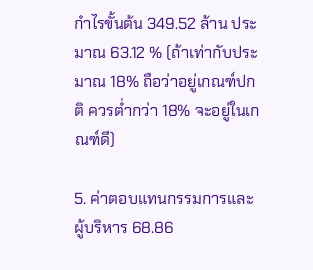กำไรขั้นต้น 349.52 ล้าน ประมาณ 63.12 % (ถ้าเท่ากับประมาณ 18% ถือว่าอยู่เกณฑ์ปกติ ควรต่ำกว่า 18% จะอยู่ในเกณฑ์ดี)

5. ค่าตอบแทนกรรมการและผู้บริหาร 68.86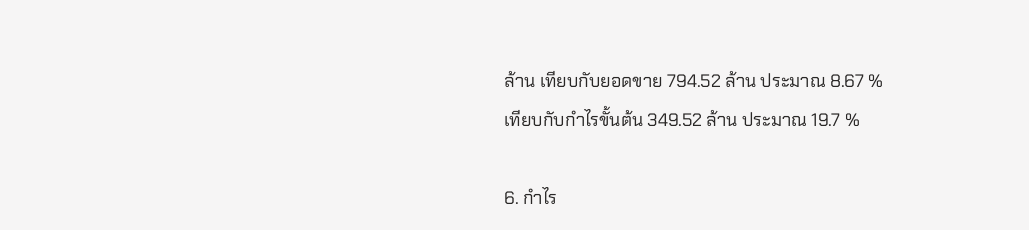ล้าน เทียบกับยอดขาย 794.52 ล้าน ประมาณ 8.67 %
เทียบกับกำไรขั้นต้น 349.52 ล้าน ประมาณ 19.7 %

6. กำไร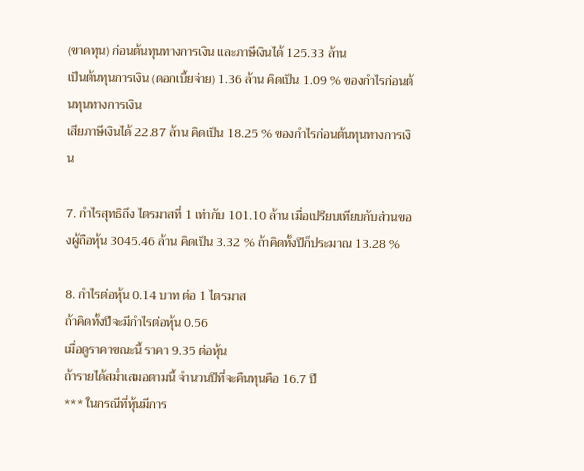(ขาดทุน) ก่อนต้นทุนทางการเงิน และภาษีเงินได้ 125.33 ล้าน
เป็นต้นทุนการเงิน (ดอกเบี้ยจ่าย) 1.36 ล้าน คิดเป็น 1.09 % ของกำไรก่อนต้นทุนทางการเงิน
เสียภาษีเงินได้ 22.87 ล้าน คิดเป็น 18.25 % ของกำไรก่อนต้นทุนทางการเงิน

7. กำไรสุทธิถึง ไตรมาสที่ 1 เท่ากับ 101.10 ล้าน เมื่อเปรียบเทียบกับส่วนของผู้ถือหุ้น 3045.46 ล้าน คิดเป็น 3.32 % ถ้าคิดทั้งปีก็ประมาณ 13.28 %

8. กำไรต่อหุ้น 0.14 บาท ต่อ 1 ไตรมาส
ถ้าคิดทั้งปีจะมีกำไรต่อหุ้น 0.56
เมื่อดูราคาขณะนี้ ราคา 9.35 ต่อหุ้น
ถ้ารายได้สม่ำเสมอตามนี้ จำนวนปีที่จะคืนทุนคือ 16.7 ปี
*** ในกรณีที่หุ้นมีการ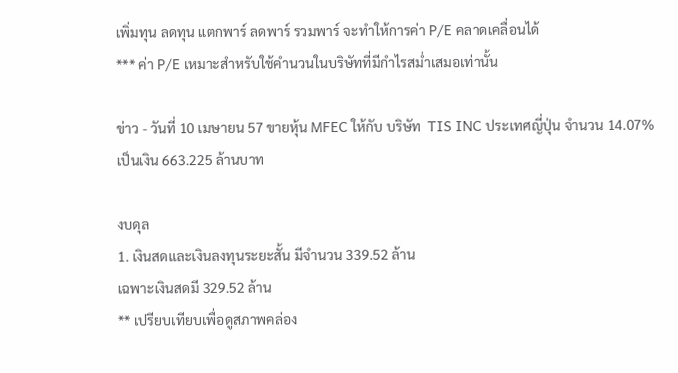เพิ่มทุน ลดทุน แตกพาร์ ลดพาร์ รวมพาร์ จะทำให้การค่า P/E คลาดเคลื่อนได้
*** ค่า P/E เหมาะสำหรับใช้คำนวนในบริษัทที่มีกำไรสม่ำเสมอเท่านั้น

ข่าว - วันที่ 10 เมษายน 57 ขายหุ้น MFEC ให้กับ บริษัท  TIS INC ประเทศญี่ปุ่น จำนวน 14.07% เป็นเงิน 663.225 ล้านบาท

งบดุล
1. เงินสดและเงินลงทุนระยะสั้น มีจำนวน 339.52 ล้าน
เฉพาะเงินสดมี 329.52 ล้าน
** เปรียบเทียบเพื่อดูสภาพคล่อง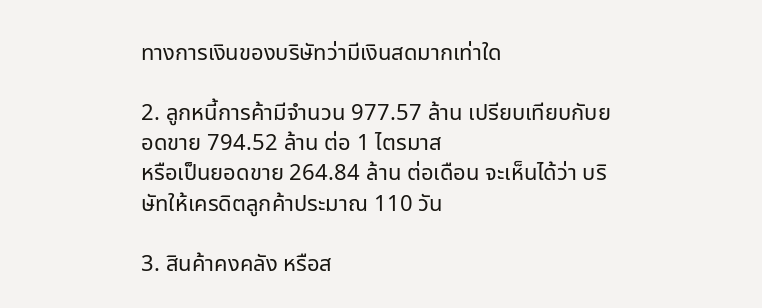ทางการเงินของบริษัทว่ามีเงินสดมากเท่าใด

2. ลูกหนี้การค้ามีจำนวน 977.57 ล้าน เปรียบเทียบกับยอดขาย 794.52 ล้าน ต่อ 1 ไตรมาส
หรือเป็นยอดขาย 264.84 ล้าน ต่อเดือน จะเห็นได้ว่า บริษัทให้เครดิตลูกค้าประมาณ 110 วัน

3. สินค้าคงคลัง หรือส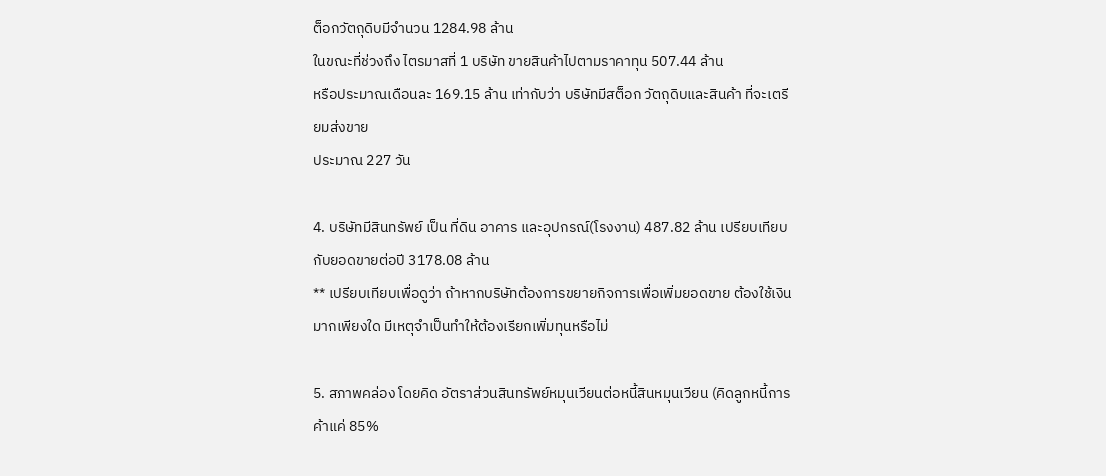ต็อกวัตถุดิบมีจำนวน 1284.98 ล้าน
ในขณะที่ช่วงถึง ไตรมาสที่ 1 บริษัท ขายสินค้าไปตามราคาทุน 507.44 ล้าน
หรือประมาณเดือนละ 169.15 ล้าน เท่ากับว่า บริษัทมีสต็อก วัตถุดิบและสินค้า ที่จะเตรียมส่งขาย
ประมาณ 227 วัน

4. บริษัทมีสินทรัพย์ เป็น ที่ดิน อาคาร และอุปกรณ์(โรงงาน) 487.82 ล้าน เปรียบเทียบกับยอดขายต่อปี 3178.08 ล้าน
** เปรียบเทียบเพื่อดูว่า ถ้าหากบริษัทต้องการขยายกิจการเพื่อเพิ่มยอดขาย ต้องใช้เงินมากเพียงใด มีเหตุจำเป็นทำให้ต้องเรียกเพิ่มทุนหรือไม่

5. สภาพคล่อง โดยคิด อัตราส่วนสินทรัพย์หมุนเวียนต่อหนี้สินหมุนเวียน (คิดลูกหนี้การค้าแค่ 85%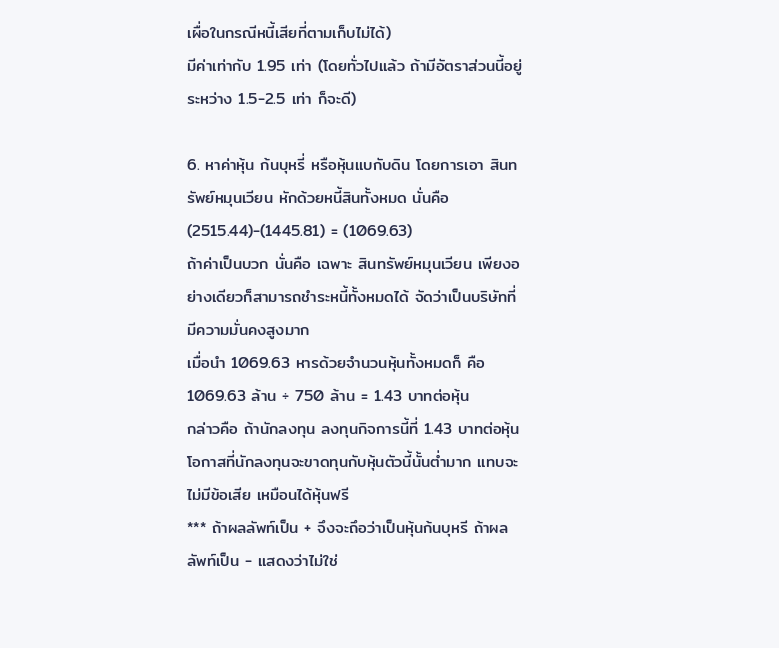เผื่อในกรณีหนี้เสียที่ตามเก็บไม่ได้)
มีค่าเท่ากับ 1.95 เท่า (โดยทั่วไปแล้ว ถ้ามีอัตราส่วนนี้อยู่ระหว่าง 1.5-2.5 เท่า ก็จะดี)

6. หาค่าหุ้น ก้นบุหรี่ หรือหุ้นแบกับดิน โดยการเอา สินทรัพย์หมุนเวียน หักด้วยหนี้สินทั้งหมด นั่นคือ
(2515.44)-(1445.81) = (1069.63)
ถ้าค่าเป็นบวก นั่นคือ เฉพาะ สินทรัพย์หมุนเวียน เพียงอย่างเดียวก็สามารถชำระหนี้ทั้งหมดได้ จัดว่าเป็นบริษัทที่มีความมั่นคงสูงมาก
เมื่อนำ 1069.63 หารด้วยจำนวนหุ้นทั้งหมดก็ คือ 1069.63 ล้าน ÷ 750 ล้าน = 1.43 บาทต่อหุ้น
กล่าวคือ ถ้านักลงทุน ลงทุนกิจการนี้ที่ 1.43 บาทต่อหุ้น โอกาสที่นักลงทุนจะขาดทุนกับหุ้นตัวนี้นั้นต่ำมาก แทบจะไม่มีข้อเสีย เหมือนได้หุ้นฟรี
*** ถ้าผลลัพท์เป็น + จึงจะถึอว่าเป็นหุ้นก้นบุหรี ถ้าผลลัพท์เป็น - แสดงว่าไม่ใช่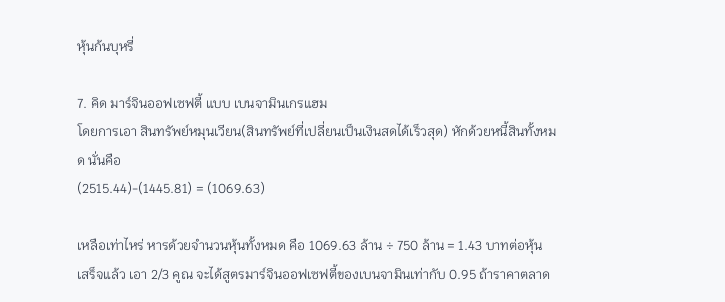หุ้นก้นบุหรี่

7. คิด มาร์จินออฟเซฟตี้ แบบ เบนจามินเกรแฮม
โดยการเอา สินทรัพย์หมุนเวียน(สินทรัพย์ที่เปลี่ยนเป็นเงินสดได้เร็วสุด) หักด้วยหนี้สินทั้งหมด นั่นคือ
(2515.44)-(1445.81) = (1069.63)

เหลือเท่าไหร่ หารด้วยจำนวนหุ้นทั้งหมด คือ 1069.63 ล้าน ÷ 750 ล้าน = 1.43 บาทต่อหุ้น
เสร็จแล้ว เอา 2/3 คูณ จะได้สูตรมาร์จินออฟเซฟตี้ของเบนจามินเท่ากับ 0.95 ถ้าราคาตลาด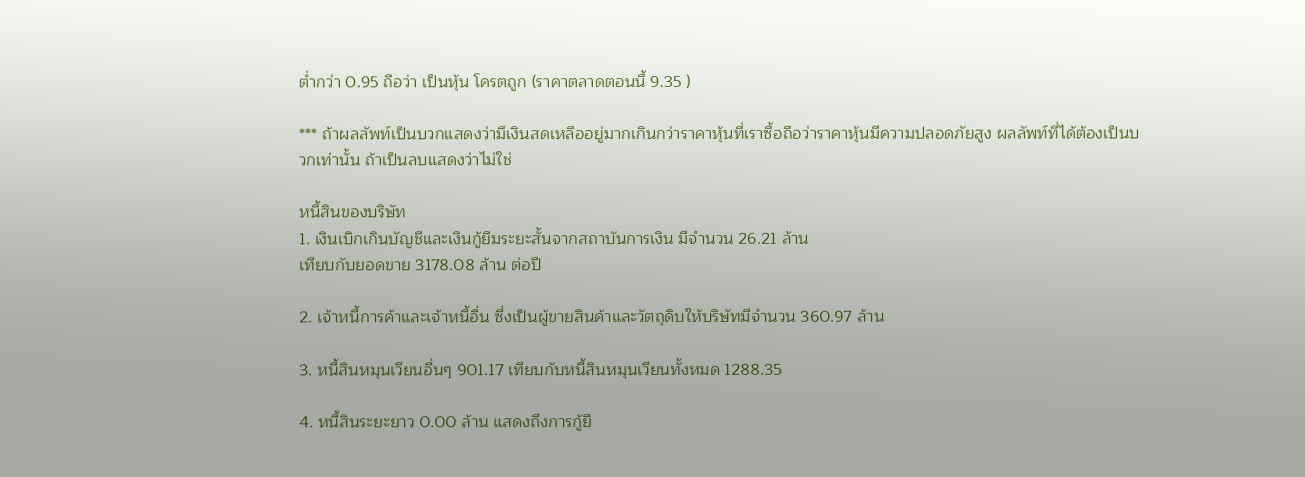ต่ำกว่า 0.95 ถือว่า เป็นหุ้น โครตถูก (ราคาตลาดตอนนี้ 9.35 )

*** ถ้าผลลัพท์เป็นบวกแสดงว่ามีเงินสดเหลืออยู่มากเกินกว่าราคาหุ้นที่เราซื้อถือว่าราคาหุ้นมีความปลอดภัยสูง ผลลัพท์ที่ได้ต้องเป็นบวกเท่านั้น ถ้าเป็นลบแสดงว่าไม่ใช่

หนี้สินของบริษัท
1. เงินเบิกเกินบัญชีและเงินกู้ยืมระยะสั้นจากสถาบันการเงิน มีจำนวน 26.21 ล้าน
เทียบกับยอดขาย 3178.08 ล้าน ต่อปี

2. เจ้าหนี้การค้าและเจ้าหนี้อื่น ซึ่งเป็นผู้ขายสินค้าและวัตถุดิบให้บริษัทมีจำนวน 360.97 ล้าน

3. หนี้สินหมุนเวียนอื่นๆ 901.17 เทียบกับหนี้สินหมุนเวียนทั้งหมด 1288.35

4. หนี้สินระยะยาว 0.00 ล้าน แสดงถึงการกู้ยื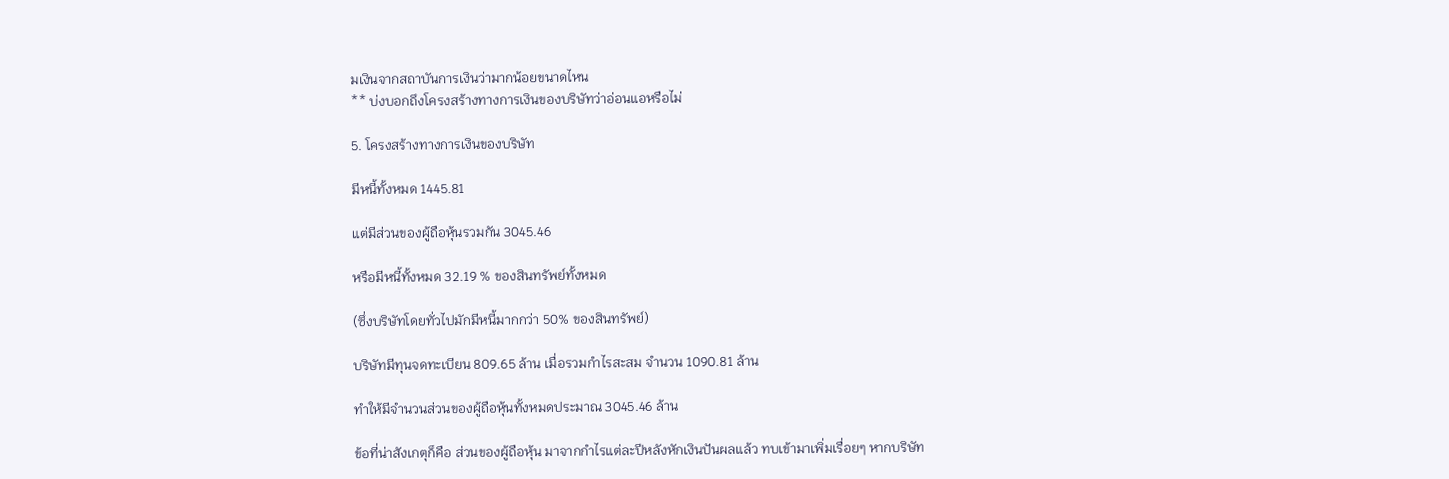มเงินจากสถาบันการเงินว่ามากน้อยขนาดไหน
** บ่งบอกถึงโครงสร้างทางการเงินของบริษัทว่าอ่อนแอหรือไม่

5. โครงสร้างทางการเงินของบริษัท

มีหนี้ทั้งหมด 1445.81

แต่มีส่วนของผู้ถือหุ้นรวมกัน 3045.46

หรือมีหนี้ทั้งหมด 32.19 % ของสินทรัพย์ทั้งหมด

(ซึ่งบริษัทโดยทั่วไปมักมีหนี้มากกว่า 50% ของสินทรัพย์)

บริษัทมีทุนจดทะเบียน 809.65 ล้าน เมื่อรวมกำไรสะสม จำนวน 1090.81 ล้าน

ทำให้มีจำนวนส่วนของผู้ถือหุ้นทั้งหมดประมาณ 3045.46 ล้าน

ข้อที่น่าสังเกตุก็คือ ส่วนของผู้ถือหุ้น มาจากกำไรแต่ละปีหลังหักเงินปันผลแล้ว ทบเข้ามาเพิ่มเรื่อยๆ หากบริษัท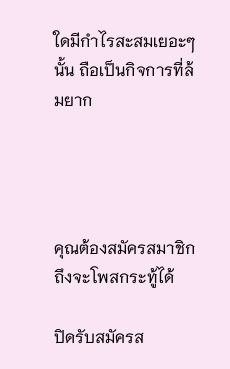ใดมีกำไรสะสมเยอะๆนั้น ถือเป็นกิจการที่ล้มยาก




คุณต้องสมัครสมาชิก ถึงจะโพสกระทู้ได้

ปิดรับสมัครส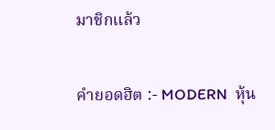มาชิกแล้ว


คำยอดฮิต :- MODERN  หุ้น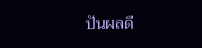ปันผลดี